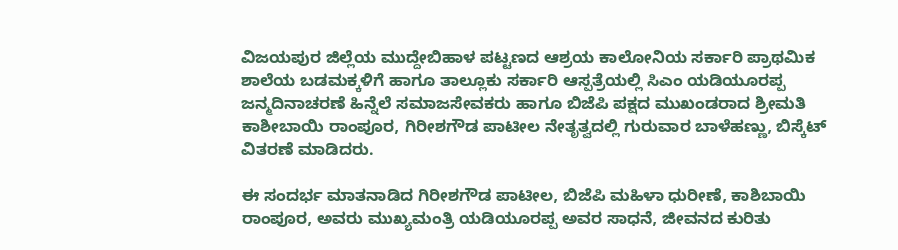ವಿಜಯಪುರ ಜಿಲ್ಲೆಯ ಮುದ್ದೇಬಿಹಾಳ ಪಟ್ಟಣದ ಆಶ್ರಯ ಕಾಲೋನಿಯ ಸರ್ಕಾರಿ ಪ್ರಾಥಮಿಕ ಶಾಲೆಯ ಬಡಮಕ್ಕಳಿಗೆ ಹಾಗೂ ತಾಲ್ಲೂಕು ಸರ್ಕಾರಿ ಆಸ್ಪತ್ರೆಯಲ್ಲಿ ಸಿಎಂ ಯಡಿಯೂರಪ್ಪ ಜನ್ಮದಿನಾಚರಣೆ ಹಿನ್ನೆಲೆ ಸಮಾಜಸೇವಕರು ಹಾಗೂ ಬಿಜೆಪಿ ಪಕ್ಷದ ಮುಖಂಡರಾದ ಶ್ರೀಮತಿ ಕಾಶೀಬಾಯಿ ರಾಂಪೂರ, ಗಿರೀಶಗೌಡ ಪಾಟೀಲ ನೇತೃತ್ವದಲ್ಲಿ ಗುರುವಾರ ಬಾಳೆಹಣ್ಣು, ಬಿಸ್ಕೆಟ್ ವಿತರಣೆ ಮಾಡಿದರು.

ಈ ಸಂದರ್ಭ ಮಾತನಾಡಿದ ಗಿರೀಶಗೌಡ ಪಾಟೀಲ, ಬಿಜೆಪಿ ಮಹಿಳಾ ಧುರೀಣೆ, ಕಾಶಿಬಾಯಿ ರಾಂಪೂರ, ಅವರು ಮುಖ್ಯಮಂತ್ರಿ ಯಡಿಯೂರಪ್ಪ ಅವರ ಸಾಧನೆ, ಜೀವನದ ಕುರಿತು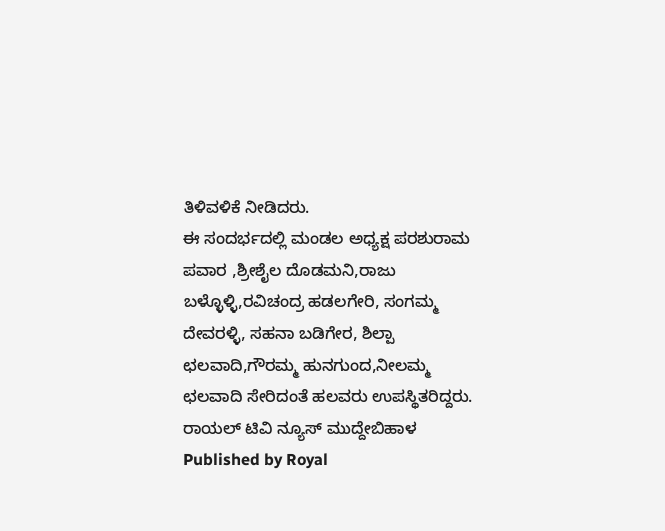ತಿಳಿವಳಿಕೆ ನೀಡಿದರು.
ಈ ಸಂದರ್ಭದಲ್ಲಿ ಮಂಡಲ ಅಧ್ಯಕ್ಷ ಪರಶುರಾಮ ಪವಾರ ,ಶ್ರೀಶೈಲ ದೊಡಮನಿ,ರಾಜು ಬಳ್ಳೊಳ್ಳಿ,ರವಿಚಂದ್ರ ಹಡಲಗೇರಿ, ಸಂಗಮ್ಮ ದೇವರಳ್ಳಿ, ಸಹನಾ ಬಡಿಗೇರ, ಶಿಲ್ಪಾ ಛಲವಾದಿ,ಗೌರಮ್ಮ ಹುನಗುಂದ,ನೀಲಮ್ಮ ಛಲವಾದಿ ಸೇರಿದಂತೆ ಹಲವರು ಉಪಸ್ಥಿತರಿದ್ದರು.
ರಾಯಲ್ ಟಿವಿ ನ್ಯೂಸ್ ಮುದ್ದೇಬಿಹಾಳ
Published by Royal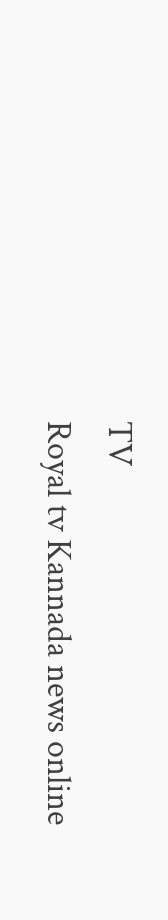TV
Royal tv Kannada news online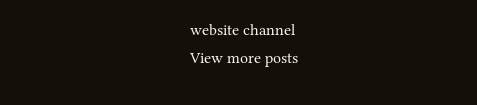website channel
View more posts